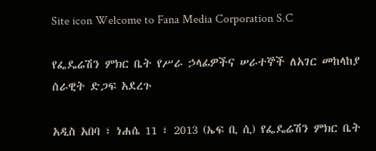Site icon Welcome to Fana Media Corporation S.C

የፌዴሬሽን ምክር ቤት የሥራ ኃላፊዎችና ሠራተኞች ለአገር መከላከያ ሰራዊት ድጋፍ አደረጉ

አዲስ አበባ ፣ ነሐሴ 11 ፣ 2013 (ኤፍ ቢ ሲ) የፌዴሬሽን ምክር ቤት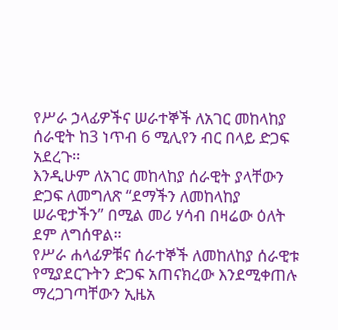የሥራ ኃላፊዎችና ሠራተኞች ለአገር መከላከያ ሰራዊት ከ3 ነጥብ 6 ሚሊየን ብር በላይ ድጋፍ አደረጉ፡፡
እንዲሁም ለአገር መከላከያ ሰራዊት ያላቸውን ድጋፍ ለመግለጽ “ደማችን ለመከላከያ ሠራዊታችን” በሚል መሪ ሃሳብ በዛሬው ዕለት ደም ለግሰዋል።
የሥራ ሐላፊዎቹና ሰራተኞች ለመከለከያ ሰራዊቱ የሚያደርጉትን ድጋፍ አጠናክረው እንደሚቀጠሉ ማረጋገጣቸውን ኢዜአ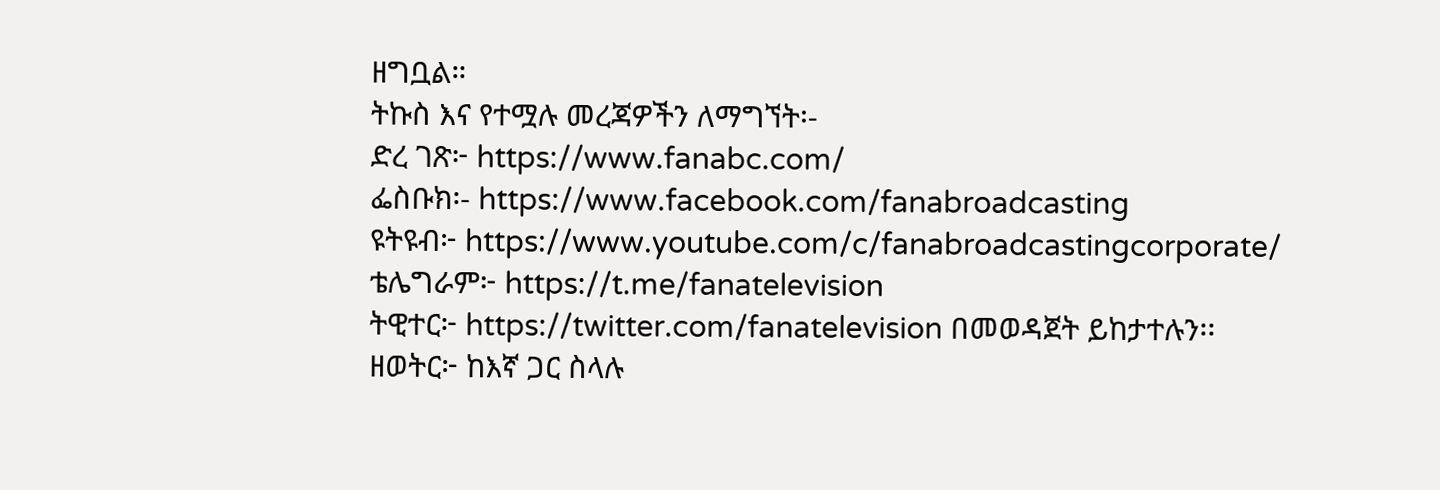ዘግቧል።
ትኩስ እና የተሟሉ መረጃዎችን ለማግኘት፡-
ድረ ገጽ፦ https://www.fanabc.com/
ፌስቡክ፡- https://www.facebook.com/fanabroadcasting
ዩትዩብ፦ https://www.youtube.com/c/fanabroadcastingcorporate/
ቴሌግራም፦ https://t.me/fanatelevision
ትዊተር፦ https://twitter.com/fanatelevision በመወዳጀት ይከታተሉን፡፡
ዘወትር፦ ከእኛ ጋር ስላሉ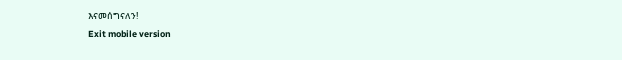እናመሰግናለን!
Exit mobile version